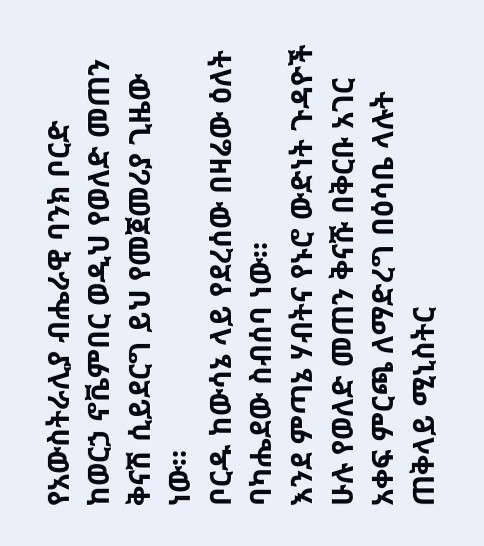የአውስትራሊያ ብሔራዊ ባንክ ቦርድ ከወርኃ ኖቬምበር ወዲህ የወለድ መጠን ቅናሽ ሲይደርግ ይህ የመጀመሪያ ጊዜው ነው።
ቦርዱ ከውሳኔ ላይ የደረሰው በዛሬው ዕለት ባካሔደው ስብሰባ ነው።
እንደ ምጣኔ ሃብትና የኑሮ ውድነት ጉዳዮች ሁሉ የወለድ መጠን ቅናሹ በቅርቡ አገር አቀፍ ምርጫ ለማድረግ በዕሳቤ ላሉት ጠቅላይ ሚኒስትር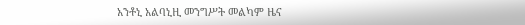አንቶኒ አልባኒዚ መንግሥት መልካም ዜና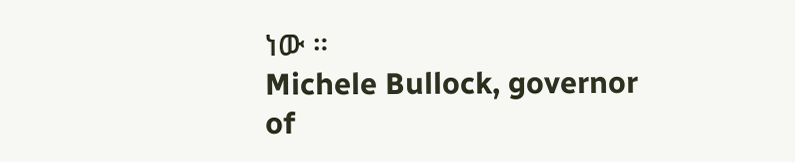ነው ።
Michele Bullock, governor of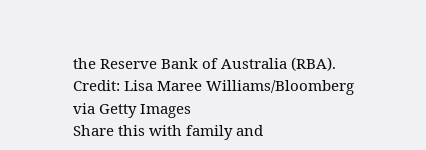the Reserve Bank of Australia (RBA). Credit: Lisa Maree Williams/Bloomberg via Getty Images
Share this with family and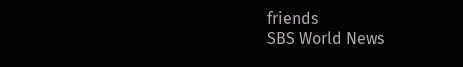friends
SBS World News